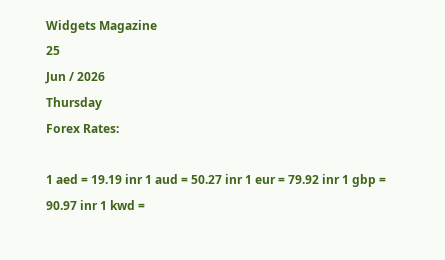Widgets Magazine
25
Jun / 2026
Thursday
Forex Rates:

1 aed = 19.19 inr 1 aud = 50.27 inr 1 eur = 79.92 inr 1 gbp = 90.97 inr 1 kwd =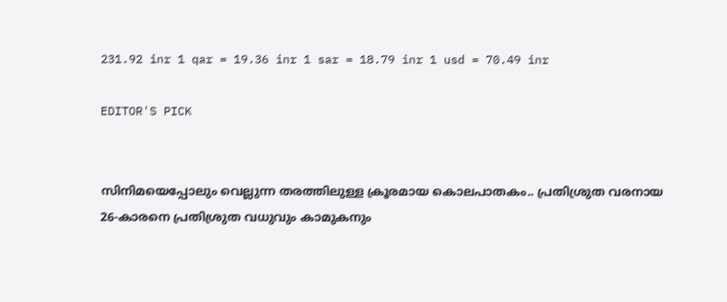231.92 inr 1 qar = 19.36 inr 1 sar = 18.79 inr 1 usd = 70.49 inr

EDITOR'S PICK


സിനിമയെപ്പോലും വെല്ലുന്ന തരത്തിലുള്ള ക്രൂരമായ കൊലപാതകം.. പ്രതിശ്രുത വരനായ 26-കാരനെ പ്രതിശ്രുത വധുവും കാമുകനും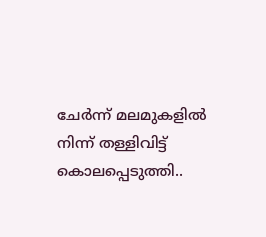ചേര്‍ന്ന് മലമുകളില്‍ നിന്ന് തള്ളിവിട്ട് കൊലപ്പെടുത്തി..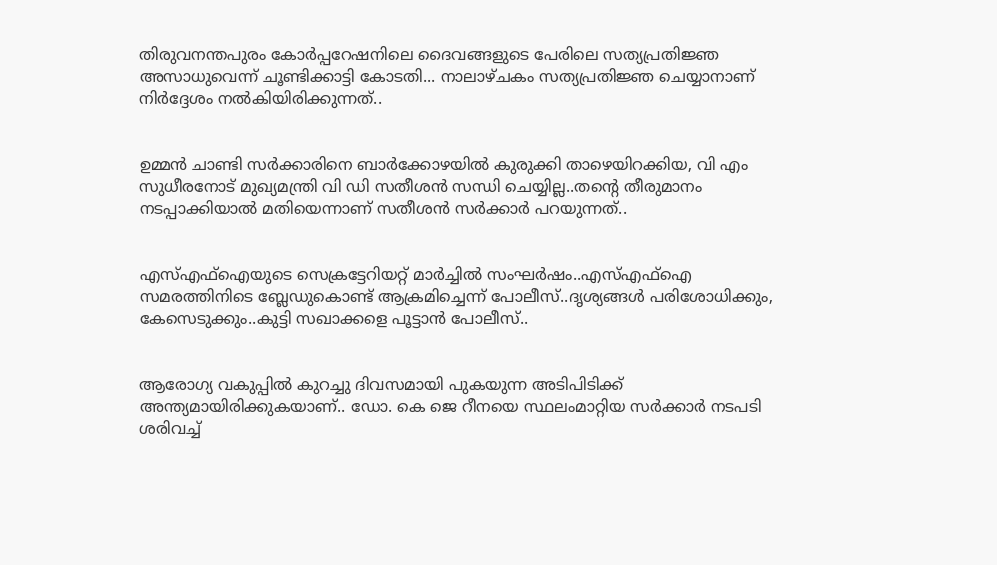തിരുവനന്തപുരം കോര്‍പ്പറേഷനിലെ ദൈവങ്ങളുടെ പേരിലെ സത്യപ്രതിജ്ഞ അസാധുവെന്ന് ചൂണ്ടിക്കാട്ടി കോടതി... നാലാഴ്ചകം സത്യപ്രതിജ്ഞ ചെയ്യാനാണ് നിര്‍ദ്ദേശം നല്‍കിയിരിക്കുന്നത്..


ഉമ്മൻ ചാണ്ടി സർക്കാരിനെ ബാർക്കോഴയിൽ കുരുക്കി താഴെയിറക്കിയ, വി എം സുധീരനോട് മുഖ്യമന്ത്രി വി ഡി സതീശൻ സന്ധി ചെയ്യില്ല..തന്റെ തീരുമാനം നടപ്പാക്കിയാൽ മതിയെന്നാണ് സതീശൻ സർക്കാർ പറയുന്നത്..


എസ്എഫ്ഐയുടെ സെക്രട്ടേറിയറ്റ് മാർച്ചിൽ സംഘർഷം..എസ്എഫ്ഐ സമരത്തിനിടെ ബ്ലേഡുകൊണ്ട് ആക്രമിച്ചെന്ന് പോലീസ്..ദൃശ്യങ്ങൾ പരിശോധിക്കും, കേസെടുക്കും..കുട്ടി സഖാക്കളെ പൂട്ടാൻ പോലീസ്..


ആരോഗ്യ വകുപ്പിൽ കുറച്ചു ദിവസമായി പുകയുന്ന അടിപിടിക്ക് അന്ത്യമായിരിക്കുകയാണ്.. ഡോ. കെ ജെ റീനയെ സ്ഥലംമാറ്റിയ സര്‍ക്കാര്‍ നടപടി ശരിവച്ച്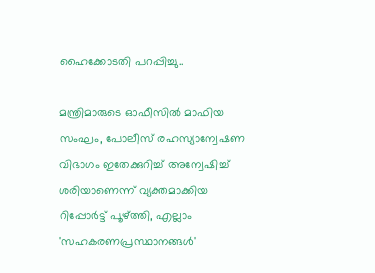ഹൈക്കോടതി പറപ്പിച്ചു..

മന്ത്രിമാരുടെ ഓഫീസില്‍ മാഫിയ സംഘം, പോലീസ് രഹസ്യാന്വേഷണ വിഭാഗം ഇതേക്കുറിച്ച് അന്വേഷിച്ച് ശരിയാണെന്ന് വ്യക്തമാക്കിയ റിപ്പോര്‍ട്ട് പൂഴ്ത്തി, എല്ലാം 'സഹകരണപ്രസ്ഥാനങ്ങള്‍'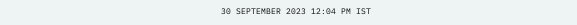30 SEPTEMBER 2023 12:04 PM IST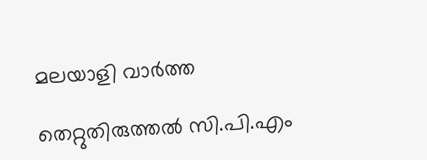മലയാളി വാര്‍ത്ത

തെറ്റുതിരുത്തല്‍ സി.പി.എം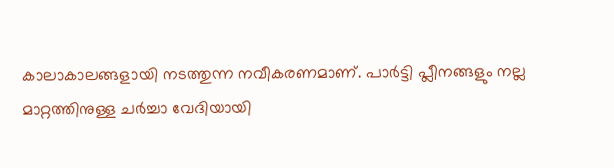കാലാകാലങ്ങളായി നടത്തുന്ന നവീകരണമാണ്. പാര്‍ട്ടി പ്ലീനങ്ങളും നല്ല മാറ്റത്തിനുള്ള ചര്‍ച്ചാ വേദിയായി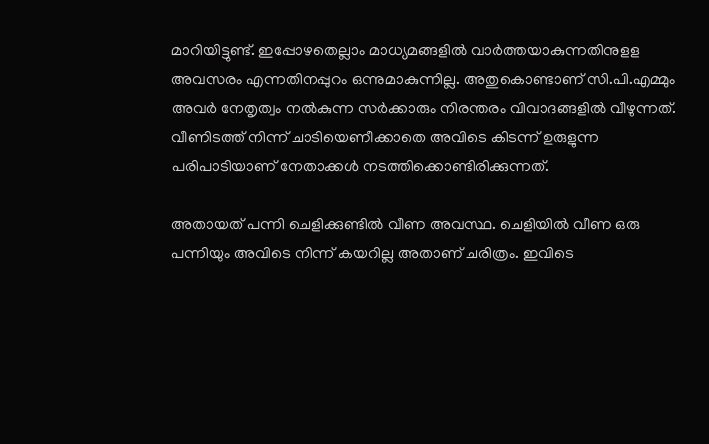മാറിയിട്ടുണ്ട്. ഇപ്പോഴതെല്ലാം മാധ്യമങ്ങളില്‍ വാര്‍ത്തയാകുന്നതിനുളള അവസരം എന്നതിനപ്പുറം ഒന്നുമാകുന്നില്ല. അതുകൊണ്ടാണ് സി.പി.എമ്മും അവര്‍ നേതൃത്വം നല്‍കുന്ന സര്‍ക്കാരും നിരന്തരം വിവാദങ്ങളില്‍ വീഴുന്നത്. വീണിടത്ത് നിന്ന് ചാടിയെണീക്കാതെ അവിടെ കിടന്ന് ഉരുളുന്ന പരിപാടിയാണ് നേതാക്കള്‍ നടത്തിക്കൊണ്ടിരിക്കുന്നത്.

അതായത് പന്നി ചെളിക്കുണ്ടില്‍ വീണ അവസ്ഥ. ചെളിയില്‍ വീണ ഒരു പന്നിയും അവിടെ നിന്ന് കയറില്ല അതാണ് ചരിത്രം. ഇവിടെ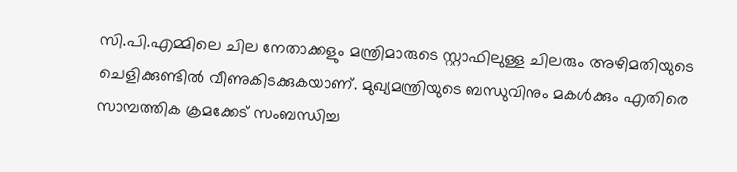സി.പി.എമ്മിലെ ചില നേതാക്കളും മന്ത്രിമാരുടെ സ്റ്റാഫിലുള്ള ചിലരും അഴിമതിയുടെ ചെളിക്കുണ്ടില്‍ വീണുകിടക്കുകയാണ്. മുഖ്യമന്ത്രിയുടെ ബന്ധുവിനും മകള്‍ക്കും എതിരെ സാമ്പത്തിക ക്രമക്കേട് സംബന്ധിച്ച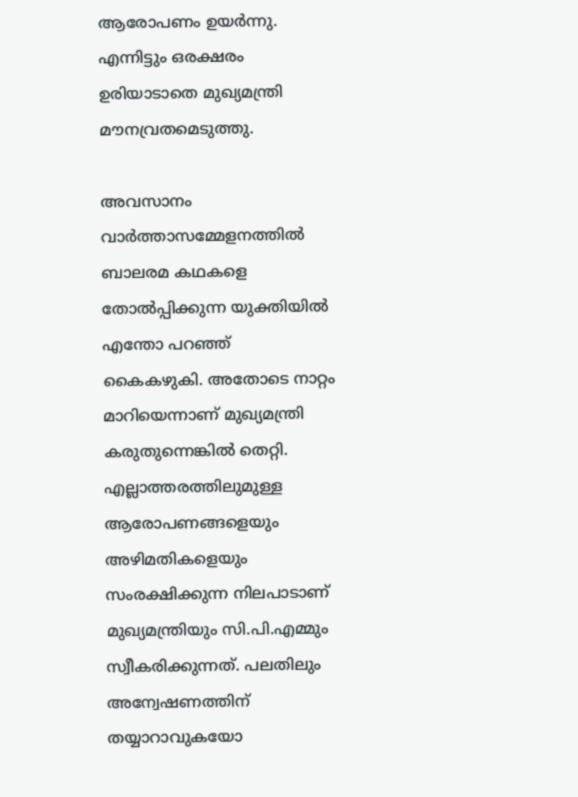ആരോപണം ഉയര്‍ന്നു. എന്നിട്ടും ഒരക്ഷരം ഉരിയാടാതെ മുഖ്യമന്ത്രി മൗനവ്രതമെടുത്തു.

അവസാനം വാര്‍ത്താസമ്മേളനത്തില്‍ ബാലരമ കഥകളെ തോല്‍പ്പിക്കുന്ന യുക്തിയില്‍ എന്തോ പറഞ്ഞ് കൈകഴുകി. അതോടെ നാറ്റം മാറിയെന്നാണ് മുഖ്യമന്ത്രി കരുതുന്നെങ്കില്‍ തെറ്റി. എല്ലാത്തരത്തിലുമുള്ള ആരോപണങ്ങളെയും അഴിമതികളെയും സംരക്ഷിക്കുന്ന നിലപാടാണ് മുഖ്യമന്ത്രിയും സി.പി.എമ്മും സ്വീകരിക്കുന്നത്. പലതിലും അന്വേഷണത്തിന് തയ്യാറാവുകയോ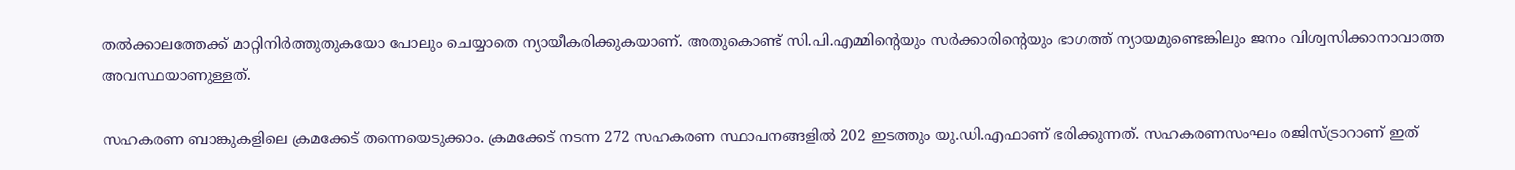തല്‍ക്കാലത്തേക്ക് മാറ്റിനിർത്തുതുകയോ പോലും ചെയ്യാതെ ന്യായീകരിക്കുകയാണ്. അതുകൊണ്ട് സി.പി.എമ്മിന്റെയും സര്‍ക്കാരിന്റെയും ഭാഗത്ത് ന്യായമുണ്ടെങ്കിലും ജനം വിശ്വസിക്കാനാവാത്ത അവസ്ഥയാണുള്ളത്.

സഹകരണ ബാങ്കുകളിലെ ക്രമക്കേട് തന്നെയെടുക്കാം. ക്രമക്കേട് നടന്ന 272 സഹകരണ സ്ഥാപനങ്ങളില്‍ 202 ഇടത്തും യു.ഡി.എഫാണ് ഭരിക്കുന്നത്. സഹകരണസംഘം രജിസ്ട്രാറാണ് ഇത്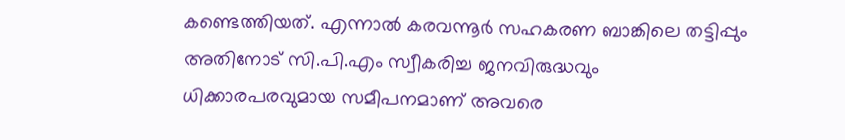കണ്ടെത്തിയത്. എന്നാല്‍ കരവന്നൂര്‍ സഹകരണ ബാങ്കിലെ തട്ടിപ്പും അതിനോട് സി.പി.എം സ്വീകരിച്ച ജനവിരുദ്ധവും ധിക്കാരപരവുമായ സമീപനമാണ് അവരെ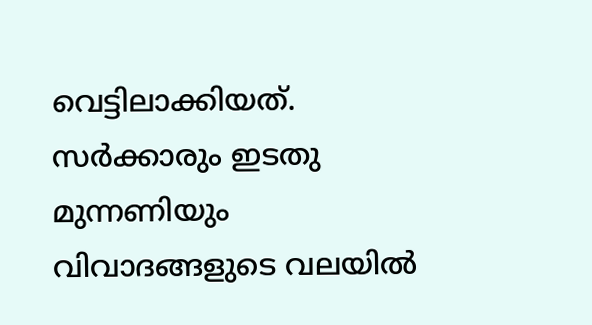വെട്ടിലാക്കിയത്.
സര്‍ക്കാരും ഇടതു മുന്നണിയും വിവാദങ്ങളുടെ വലയില്‍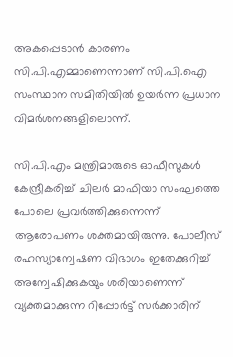അകപ്പെടാന്‍ കാരണം സി.പി.എമ്മാണെന്നാണ് സി.പി.ഐ സംസ്ഥാന സമിതിയില്‍ ഉയര്‍ന്ന പ്രധാന വിമര്‍ശനങ്ങളിലൊന്ന്.

സി.പി.എം മന്ത്രിമാരുടെ ഓഫീസുകള്‍ കേന്ദ്രീകരിച്ച് ചിലര്‍ മാഫിയാ സംഘത്തെ പോലെ പ്രവര്‍ത്തിക്കുന്നെന്ന് ആരോപണം ശക്തമായിരുന്നു. പോലീസ് രഹസ്യാന്വേഷണ വിഭാഗം ഇതേക്കുറിച്ച് അന്വേഷിക്കുകയും ശരിയാണെന്ന് വ്യക്തമാക്കുന്ന റിപ്പോര്‍ട്ട് സര്‍ക്കാരിന്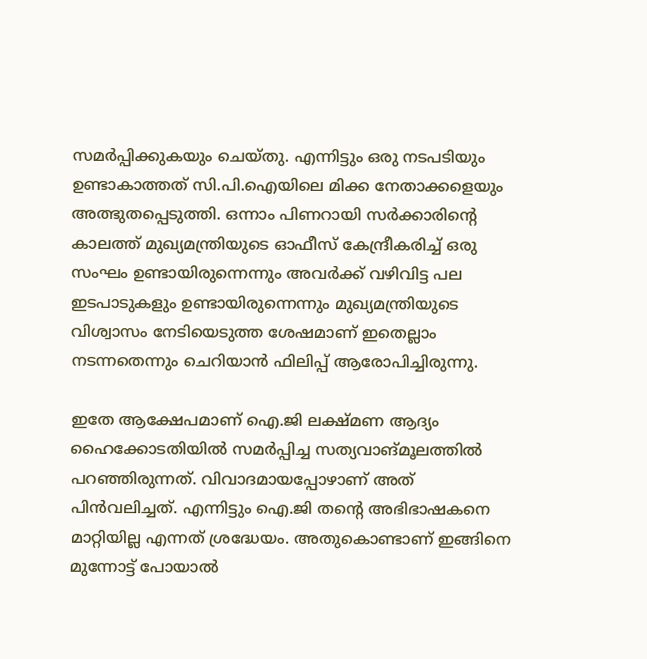സമര്‍പ്പിക്കുകയും ചെയ്തു. എന്നിട്ടും ഒരു നടപടിയും ഉണ്ടാകാത്തത് സി.പി.ഐയിലെ മിക്ക നേതാക്കളെയും അത്ഭുതപ്പെടുത്തി. ഒന്നാം പിണറായി സര്‍ക്കാരിന്റെ കാലത്ത് മുഖ്യമന്ത്രിയുടെ ഓഫീസ് കേന്ദ്രീകരിച്ച് ഒരു സംഘം ഉണ്ടായിരുന്നെന്നും അവര്‍ക്ക് വഴിവിട്ട പല ഇടപാടുകളും ഉണ്ടായിരുന്നെന്നും മുഖ്യമന്ത്രിയുടെ വിശ്വാസം നേടിയെടുത്ത ശേഷമാണ് ഇതെല്ലാം നടന്നതെന്നും ചെറിയാന്‍ ഫിലിപ്പ് ആരോപിച്ചിരുന്നു.

ഇതേ ആക്ഷേപമാണ് ഐ.ജി ലക്ഷ്മണ ആദ്യം ഹൈക്കോടതിയില്‍ സമര്‍പ്പിച്ച സത്യവാങ്മൂലത്തില്‍ പറഞ്ഞിരുന്നത്. വിവാദമായപ്പോഴാണ് അത് പിന്‍വലിച്ചത്. എന്നിട്ടും ഐ.ജി തന്റെ അഭിഭാഷകനെ മാറ്റിയില്ല എന്നത് ശ്രദ്ധേയം. അതുകൊണ്ടാണ് ഇങ്ങിനെ മുന്നോട്ട് പോയാല്‍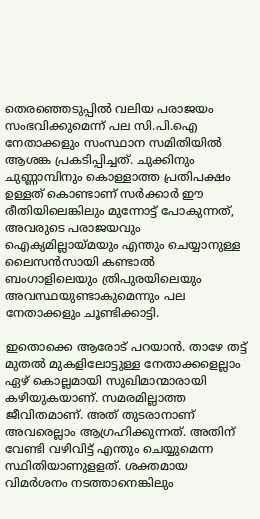തെരഞ്ഞെടുപ്പില്‍ വലിയ പരാജയം സംഭവിക്കുമെന്ന് പല സി.പി.ഐ നേതാക്കളും സംസ്ഥാന സമിതിയില്‍ ആശങ്ക പ്രകടിപ്പിച്ചത്. ചുക്കിനും ചുണ്ണാമ്പിനും കൊള്ളാത്ത പ്രതിപക്ഷം ഉള്ളത് കൊണ്ടാണ് സര്‍ക്കാര്‍ ഈ രീതിയിലെങ്കിലും മുന്നോട്ട് പോകുന്നത്, അവരുടെ പരാജയവും ഐക്യമില്ലായ്മയും എന്തും ചെയ്യാനുള്ള ലൈസന്‍സായി കണ്ടാല്‍ ബംഗാളിലെയും ത്രിപുരയിലെയും അവസ്ഥയുണ്ടാകുമെന്നും പല നേതാക്കളും ചൂണ്ടിക്കാട്ടി.

ഇതൊക്കെ ആരോട് പറയാന്‍. താഴേ തട്ട് മുതല്‍ മുകളിലോട്ടുള്ള നേതാക്കളെല്ലാം ഏഴ് കൊല്ലമായി സുഖിമാന്മാരായി കഴിയുകയാണ്. സമരമില്ലാത്ത ജീവിതമാണ്. അത് തുടരാനാണ് അവരെല്ലാം ആഗ്രഹിക്കുന്നത്. അതിന് വേണ്ടി വഴിവിട്ട് എന്തും ചെയ്യുമെന്ന സ്ഥിതിയാണുളളത്. ശക്തമായ വിമര്‍ശനം നടത്താനെങ്കിലും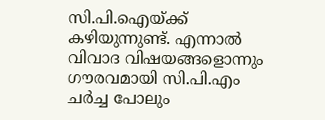സി.പി.ഐയ്ക്ക് കഴിയുന്നുണ്ട്. എന്നാല്‍ വിവാദ വിഷയങ്ങളൊന്നും ഗൗരവമായി സി.പി.എം ചര്‍ച്ച പോലും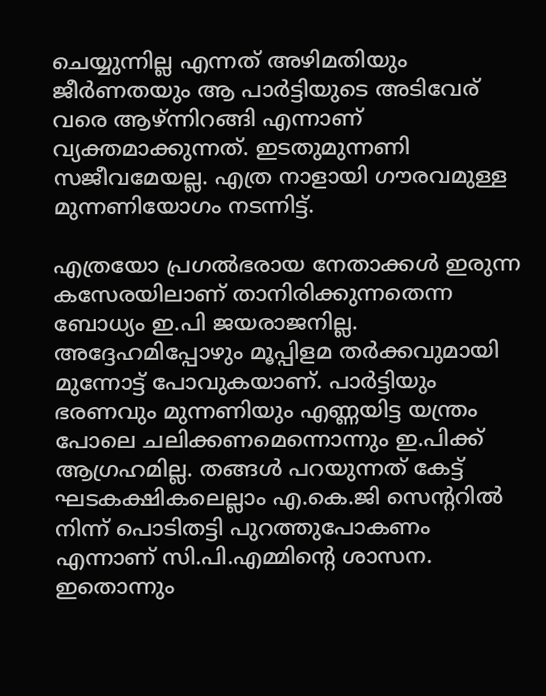ചെയ്യുന്നില്ല എന്നത് അഴിമതിയും ജീര്‍ണതയും ആ പാര്‍ട്ടിയുടെ അടിവേര് വരെ ആഴ്ന്നിറങ്ങി എന്നാണ് വ്യക്തമാക്കുന്നത്. ഇടതുമുന്നണി സജീവമേയല്ല. എത്ര നാളായി ഗൗരവമുള്ള മുന്നണിയോഗം നടന്നിട്ട്.

എത്രയോ പ്രഗല്‍ഭരായ നേതാക്കള്‍ ഇരുന്ന കസേരയിലാണ് താനിരിക്കുന്നതെന്ന ബോധ്യം ഇ.പി ജയരാജനില്ല. അദ്ദേഹമിപ്പോഴും മൂപ്പിളമ തര്‍ക്കവുമായി മുന്നോട്ട് പോവുകയാണ്. പാര്‍ട്ടിയും ഭരണവും മുന്നണിയും എണ്ണയിട്ട യന്ത്രം പോലെ ചലിക്കണമെന്നൊന്നും ഇ.പിക്ക് ആഗ്രഹമില്ല. തങ്ങള്‍ പറയുന്നത് കേട്ട് ഘടകക്ഷികലെല്ലാം എ.കെ.ജി സെന്ററില്‍ നിന്ന് പൊടിതട്ടി പുറത്തുപോകണം എന്നാണ് സി.പി.എമ്മിന്റെ ശാസന. ഇതൊന്നും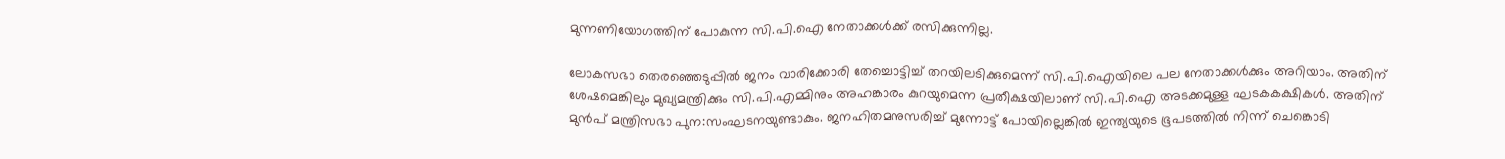മുന്നണിയോഗത്തിന് പോകുന്ന സി.പി.ഐ നേതാക്കള്‍ക്ക് രസിക്കുന്നില്ല.

ലോകസഭാ തെരഞ്ഞെടുപ്പില്‍ ജനം വാരിക്കോരി തേച്ചൊട്ടിച്ച് തറയിലടിക്കുമെന്ന് സി.പി.ഐയിലെ പല നേതാക്കള്‍ക്കും അറിയാം. അതിന് ശേഷമെങ്കിലും മുഖ്യമന്ത്രിക്കും സി.പി.എമ്മിനും അഹങ്കാരം കുറയുമെന്ന പ്രതീക്ഷയിലാണ് സി.പി.ഐ അടക്കമുള്ള ഘടകകക്ഷികള്‍. അതിന് മുന്‍പ് മന്ത്രിസഭാ പുന:സംഘടനയുണ്ടാകും. ജനഹിതമനുസരിച്ച് മുന്നോട്ട് പോയില്ലെങ്കില്‍ ഇന്ത്യയുടെ ഭൂപടത്തില്‍ നിന്ന് ചെങ്കൊടി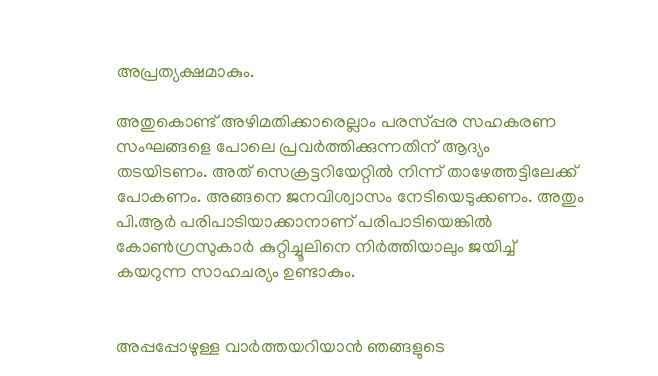അപ്രത്യക്ഷമാകും.

അതുകൊണ്ട് അഴിമതിക്കാരെല്ലാം പരസ്പ്പര സഹകരണ സംഘങ്ങളെ പോലെ പ്രവര്‍ത്തിക്കുന്നതിന് ആദ്യം തടയിടണം. അത് സെക്രട്ടറിയേറ്റില്‍ നിന്ന് താഴേത്തട്ടിലേക്ക് പോകണം. അങ്ങനെ ജനവിശ്വാസം നേടിയെടുക്കണം. അതും പി.ആര്‍ പരിപാടിയാക്കാനാണ് പരിപാടിയെങ്കില്‍ കോണ്‍ഗ്രസുകാര്‍ കുറ്റിച്ചൂലിനെ നിര്‍ത്തിയാലും ജയിച്ച് കയറുന്ന സാഹചര്യം ഉണ്ടാകും.


അപ്പപ്പോഴുള്ള വാര്‍ത്തയറിയാന്‍ ഞങ്ങളുടെ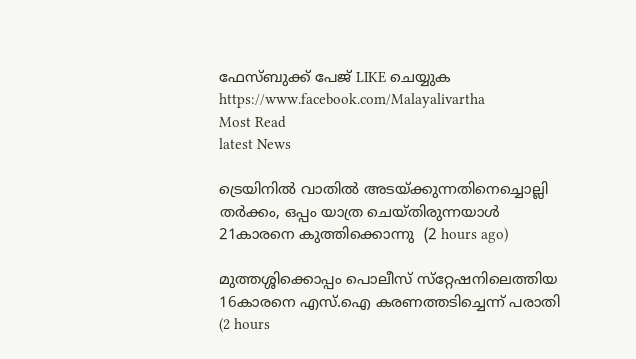ഫേസ്‌ബുക്ക്‌ പേജ് LIKE ചെയ്യുക
https://www.facebook.com/Malayalivartha
Most Read
latest News

ട്രെയിനില്‍ വാതില്‍ അടയ്ക്കുന്നതിനെച്ചൊല്ലി തര്‍ക്കം, ഒപ്പം യാത്ര ചെയ്തിരുന്നയാള്‍ 21കാരനെ കുത്തിക്കൊന്നു  (2 hours ago)

മുത്തശ്ശിക്കൊപ്പം പൊലീസ് സ്‌റ്റേഷനിലെത്തിയ 16കാരനെ എസ്.ഐ കരണത്തടിച്ചെന്ന് പരാതി  (2 hours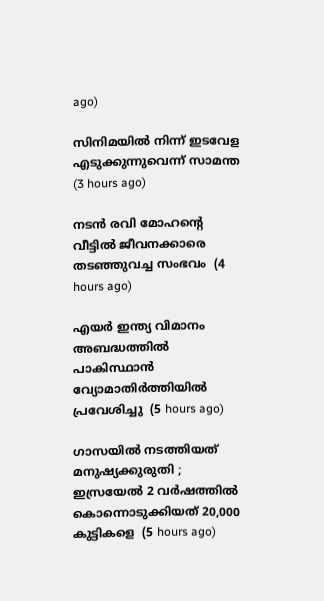ago)

സിനിമയില്‍ നിന്ന് ഇടവേള എടുക്കുന്നുവെന്ന് സാമന്ത  (3 hours ago)

നടന്‍ രവി മോഹന്റെ വീട്ടില്‍ ജീവനക്കാരെ തടഞ്ഞുവച്ച സംഭവം  (4 hours ago)

എയര്‍ ഇന്ത്യ വിമാനം അബദ്ധത്തില്‍ പാകിസ്ഥാന്‍ വ്യോമാതിര്‍ത്തിയില്‍ പ്രവേശിച്ചു  (5 hours ago)

ഗാസയില്‍ നടത്തിയത് മനുഷ്യക്കുരുതി ; ഇസ്രയേല്‍ 2 വര്‍ഷത്തില്‍ കൊന്നൊടുക്കിയത് 20,000 കുട്ടികളെ  (5 hours ago)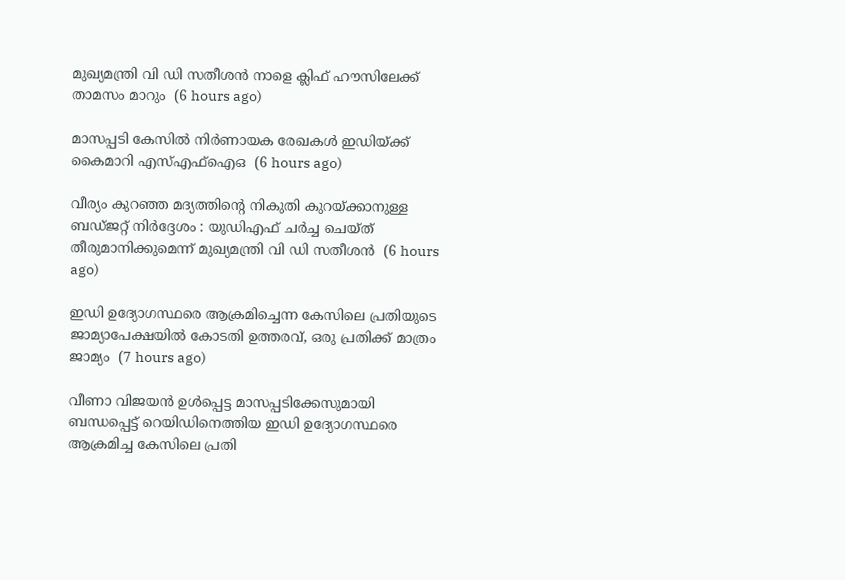മുഖ്യമന്ത്രി വി ഡി സതീശന്‍ നാളെ ക്ലിഫ് ഹൗസിലേക്ക് താമസം മാറും  (6 hours ago)

മാസപ്പടി കേസില്‍ നിര്‍ണായക രേഖകള്‍ ഇഡിയ്ക്ക് കൈമാറി എസ്എഫ്‌ഐഒ  (6 hours ago)

വീര്യം കുറഞ്ഞ മദ്യത്തിന്റെ നികുതി കുറയ്ക്കാനുള്ള ബഡ്ജറ്റ് നിര്‍ദ്ദേശം : യുഡിഎഫ് ചര്‍ച്ച ചെയ്ത് തീരുമാനിക്കുമെന്ന് മുഖ്യമന്ത്രി വി ഡി സതീശന്‍  (6 hours ago)

ഇഡി ഉദ്യോഗസ്ഥരെ ആക്രമിച്ചെന്ന കേസിലെ പ്രതിയുടെ ജാമ്യാപേക്ഷയിൽ കോടതി ഉത്തരവ്, ഒരു പ്രതിക്ക് മാത്രം ജാമ്യം  (7 hours ago)

വീണാ വിജയൻ ഉൾപ്പെട്ട മാസപ്പടിക്കേസുമായി ബന്ധപ്പെട്ട് റെയിഡിനെത്തിയ ഇഡി ഉദ്യോഗസ്ഥരെ ആക്രമിച്ച കേസിലെ പ്രതി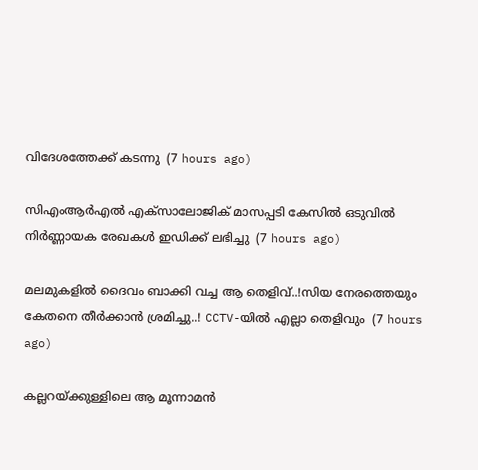വിദേശത്തേക്ക് കടന്നു  (7 hours ago)

സിഎംആർഎൽ എക്സാലോജിക് മാസപ്പടി കേസില്‍ ഒടുവിൽ നിർണ്ണായക രേഖകൾ ഇഡിക്ക് ലഭിച്ചു  (7 hours ago)

മലമുകളിൽ ദൈവം ബാക്കി വച്ച ആ തെളിവ്..!സിയ നേരത്തെയും കേതനെ തീർക്കാൻ ശ്രമിച്ചു..! CCTV-യിൽ എല്ലാ തെളിവും  (7 hours ago)

കല്ലറയ്ക്കുള്ളിലെ ആ മൂന്നാമന്‍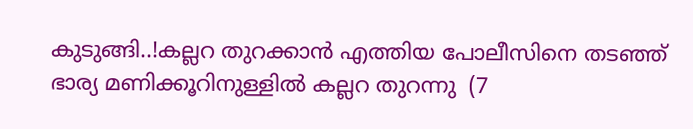കുടുങ്ങി..!കല്ലറ തുറക്കാൻ എത്തിയ പോലീസിനെ തടഞ്ഞ് ഭാര്യ മണിക്കൂറിനുള്ളിൽ കല്ലറ തുറന്നു  (7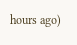hours ago)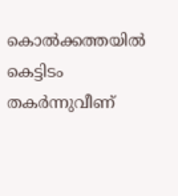കൊല്‍ക്കത്തയില്‍ കെട്ടിടം തകര്‍ന്നുവീണ്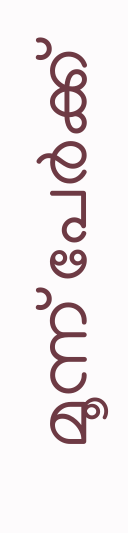മൂന്ന് പേര്‍ക്ക്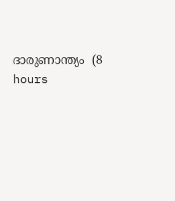ദാരുണാന്ത്യം  (8 hours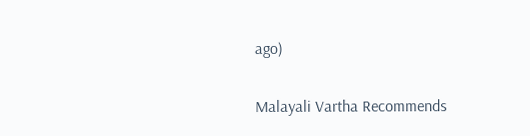ago)

Malayali Vartha Recommends